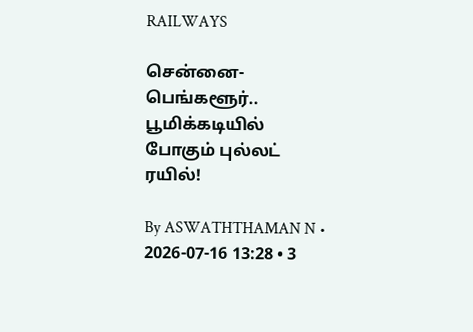RAILWAYS

சென்னை-பெங்களூர்.. பூமிக்கடியில் போகும் புல்லட் ரயில்!

By ASWATHTHAMAN N • 2026-07-16 13:28 • 3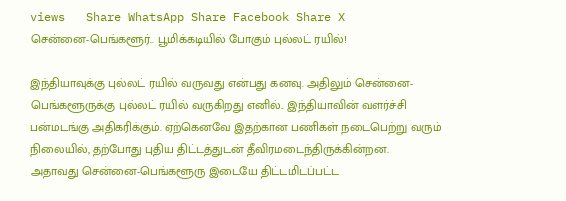views   Share WhatsApp Share Facebook Share X
சென்னை-பெங்களூர்.. பூமிக்கடியில் போகும் புல்லட் ரயில்!

இந்தியாவுக்கு புல்லட் ரயில் வருவது என்பது கனவு. அதிலும் சென்னை-பெங்களூருக்கு புல்லட் ரயில் வருகிறது எனில்.. இந்தியாவின் வளர்ச்சி பன்மடங்கு அதிகரிக்கும். ஏற்கெனவே இதற்கான பணிகள் நடைபெற்று வரும் நிலையில், தற்போது புதிய திட்டத்துடன் தீவிரமடைந்திருக்கின்றன.
அதாவது சென்னை-பெங்களூரு இடையே திட்டமிடப்பட்ட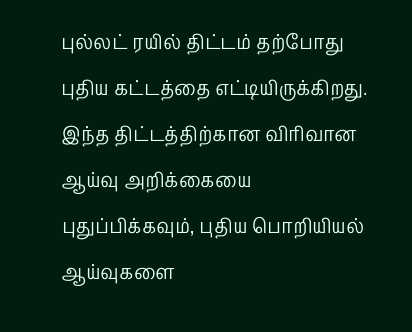புல்லட் ரயில் திட்டம் தற்போது புதிய கட்டத்தை எட்டியிருக்கிறது.
இந்த திட்டத்திற்கான விரிவான ஆய்வு அறிக்கையை புதுப்பிக்கவும், புதிய பொறியியல் ஆய்வுகளை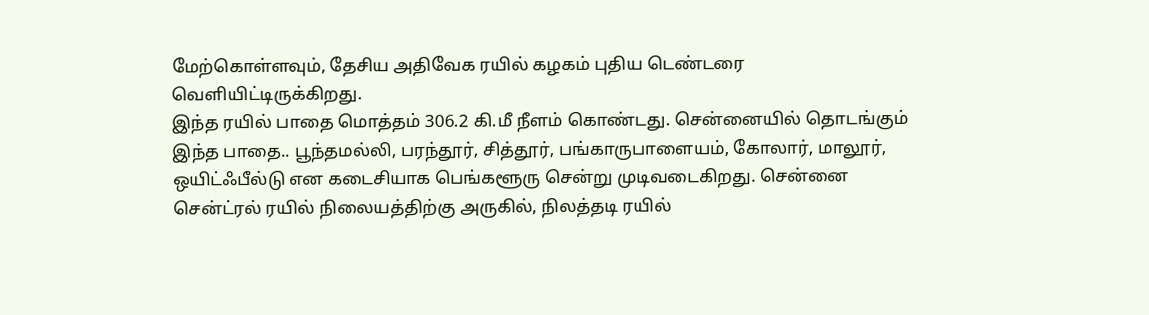மேற்கொள்ளவும், தேசிய அதிவேக ரயில் கழகம் புதிய டெண்டரை வெளியிட்டிருக்கிறது.
இந்த ரயில் பாதை மொத்தம் 306.2 கி.மீ நீளம் கொண்டது. சென்னையில் தொடங்கும் இந்த பாதை.. பூந்தமல்லி, பரந்தூர், சித்தூர், பங்காருபாளையம், கோலார், மாலூர், ஒயிட்ஃபீல்டு என கடைசியாக பெங்களூரு சென்று முடிவடைகிறது. சென்னை சென்ட்ரல் ரயில் நிலையத்திற்கு அருகில், நிலத்தடி ரயில்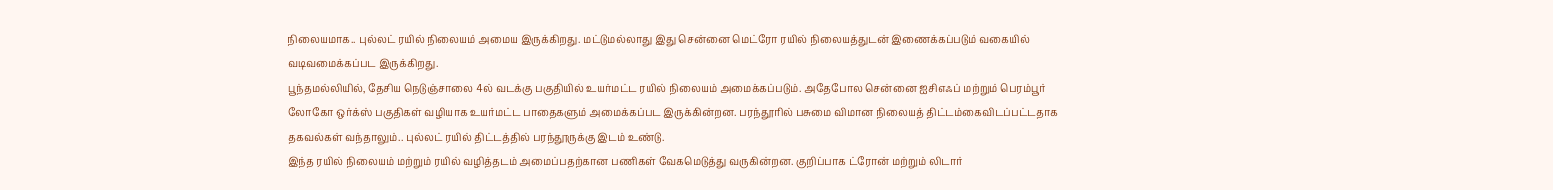நிலையமாக.. புல்லட் ரயில் நிலையம் அமைய இருக்கிறது. மட்டுமல்லாது இது சென்னை மெட்ரோ ரயில் நிலையத்துடன் இணைக்கப்படும் வகையில் வடிவமைக்கப்பட இருக்கிறது.
பூந்தமல்லியில், தேசிய நெடுஞ்சாலை 4ல் வடக்கு பகுதியில் உயர்மட்ட ரயில் நிலையம் அமைக்கப்படும். அதேபோல சென்னை ஐசிஎஃப் மற்றும் பெரம்பூர் லோகோ ஒர்க்ஸ் பகுதிகள் வழியாக உயர்மட்ட பாதைகளும் அமைக்கப்பட இருக்கின்றன. பரந்தூரில் பசுமை விமான நிலையத் திட்டம்கைவிடப்பட்டதாக தகவல்கள் வந்தாலும்.. புல்லட் ரயில் திட்டத்தில் பரந்தூருக்கு இடம் உண்டு.
இந்த ரயில் நிலையம் மற்றும் ரயில் வழித்தடம் அமைப்பதற்கான பணிகள் வேகமெடுத்து வருகின்றன. குறிப்பாக ட்ரோன் மற்றும் லிடார்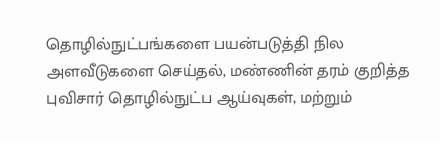தொழில்நுட்பங்களை பயன்படுத்தி நில அளவீடுகளை செய்தல், மண்ணின் தரம் குறித்த புவிசார் தொழில்நுட்ப ஆய்வுகள், மற்றும்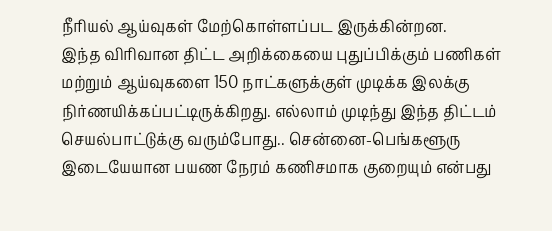நீரியல் ஆய்வுகள் மேற்கொள்ளப்பட இருக்கின்றன.
இந்த விரிவான திட்ட அறிக்கையை புதுப்பிக்கும் பணிகள் மற்றும் ஆய்வுகளை 150 நாட்களுக்குள் முடிக்க இலக்கு நிர்ணயிக்கப்பட்டிருக்கிறது. எல்லாம் முடிந்து இந்த திட்டம் செயல்பாட்டுக்கு வரும்போது.. சென்னை-பெங்களூரு இடையேயான பயண நேரம் கணிசமாக குறையும் என்பது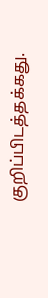குறிப்பிடத்தக்கது.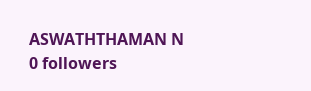ASWATHTHAMAN N 0 followers